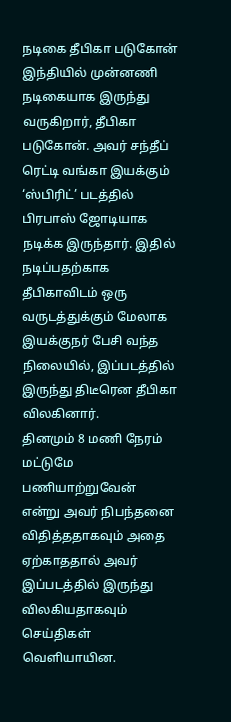நடிகை தீபிகா படுகோன்
இந்தியில் முன்னணி நடிகையாக இருந்து வருகிறார், தீபிகா படுகோன். அவர் சந்தீப் ரெட்டி வங்கா இயக்கும் ‘ஸ்பிரிட்’ படத்தில் பிரபாஸ் ஜோடியாக நடிக்க இருந்தார். இதில் நடிப்பதற்காக தீபிகாவிடம் ஒரு வருடத்துக்கும் மேலாக இயக்குநர் பேசி வந்த நிலையில், இப்படத்தில் இருந்து திடீரென தீபிகா விலகினார்.
தினமும் 8 மணி நேரம் மட்டுமே பணியாற்றுவேன் என்று அவர் நிபந்தனை விதித்ததாகவும் அதை ஏற்காததால் அவர் இப்படத்தில் இருந்து விலகியதாகவும் செய்திகள் வெளியாயின.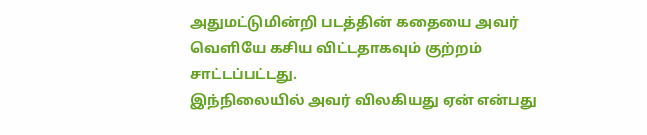அதுமட்டுமின்றி படத்தின் கதையை அவர் வெளியே கசிய விட்டதாகவும் குற்றம் சாட்டப்பட்டது.
இந்நிலையில் அவர் விலகியது ஏன் என்பது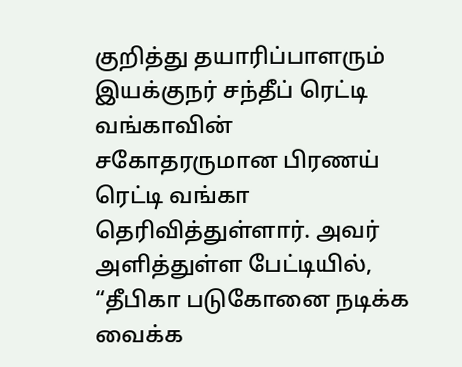குறித்து தயாரிப்பாளரும் இயக்குநர் சந்தீப் ரெட்டி வங்காவின் சகோதரருமான பிரணய் ரெட்டி வங்கா தெரிவித்துள்ளார். அவர் அளித்துள்ள பேட்டியில், “தீபிகா படுகோனை நடிக்க வைக்க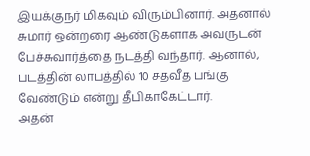இயக்குநர் மிகவும் விரும்பினார். அதனால் சுமார் ஒன்றரை ஆண்டுகளாக அவருடன் பேச்சுவார்த்தை நடத்தி வந்தார். ஆனால், படத்தின் லாபத்தில் 10 சதவீத பங்கு வேண்டும் என்று தீபிகாகேட்டார்.
அதன்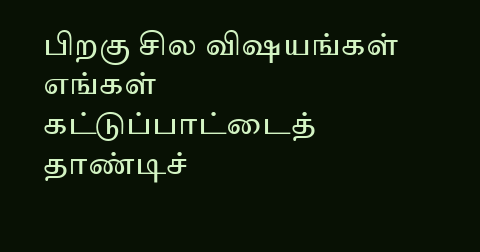பிறகு சில விஷயங்கள் எங்கள் கட்டுப்பாட்டைத் தாண்டிச்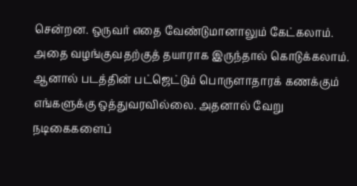சென்றன. ஒருவர் எதை வேண்டுமானாலும் கேட்கலாம். அதை வழங்குவதற்குத் தயாராக இருந்தால் கொடுக்கலாம். ஆனால் படத்தின் பட்ஜெட்டும் பொருளாதாரக் கணக்கும் எங்களுக்கு ஒத்துவரவில்லை. அதனால் வேறு நடிகைகளைப்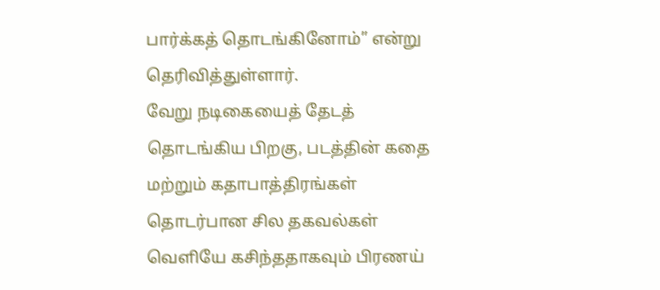பார்க்கத் தொடங்கினோம்” என்று தெரிவித்துள்ளார்.
வேறு நடிகையைத் தேடத் தொடங்கிய பிறகு, படத்தின் கதை மற்றும் கதாபாத்திரங்கள் தொடர்பான சில தகவல்கள் வெளியே கசிந்ததாகவும் பிரணய்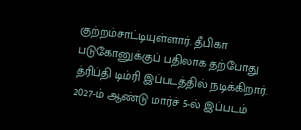குற்றம்சாட்டியுள்ளார். தீபிகா படுகோனுக்குப் பதிலாக தற்போது த்ரிப்தி டிம்ரி இப்படத்தில் நடிக்கிறார். 2027-ம் ஆண்டு மார்ச் 5-ல் இப்படம்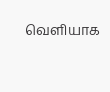வெளியாக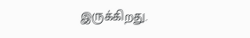இருக்கிறது.